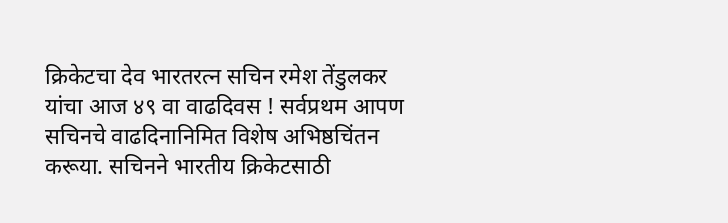क्रिकेटचा देव भारतरत्न सचिन रमेश तेंडुलकर यांचा आज ४९ वा वाढदिवस ! सर्वप्रथम आपण सचिनचे वाढदिनानिमित विशेष अभिष्ठचिंतन करूया. सचिनने भारतीय क्रिकेटसाठी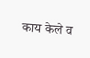काय केले व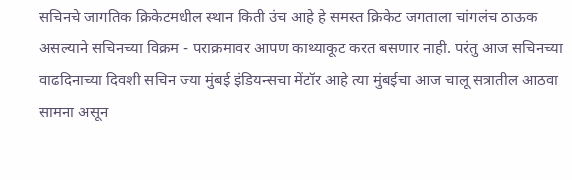सचिनचे जागतिक क्रिकेटमधील स्थान किती उंच आहे हे समस्त क्रिकेट जगताला चांगलंच ठाऊक असल्याने सचिनच्या विक्रम - पराक्रमावर आपण काथ्याकूट करत बसणार नाही. परंतु आज सचिनच्या वाढदिनाच्या दिवशी सचिन ज्या मुंबई इंडियन्सचा मेंटॉर आहे त्या मुंबईचा आज चालू सत्रातील आठवा सामना असून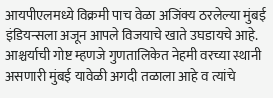आयपीएलमध्ये विक्रमी पाच वेळा अजिंक्य ठरलेल्या मुंबई इंडियन्सला अजून आपले विजयाचे खाते उघडायचे आहे. आश्चर्याची गोष्ट म्हणजे गुणतालिकेत नेहमी वरच्या स्थानी असणारी मुंबई यावेळी अगदी तळाला आहे व त्यांचे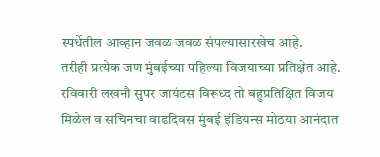स्पर्धेतील आव्हान जवळ जवळ संपल्यासारखेच आहे.
तरीही प्रत्येक जण मुंबईच्या पहिल्या विजयाच्या प्रतिक्षेत आहे. रविवारी लखनौ सुपर जायंटस विरूध्द तो बहुप्रतिक्षित विजय मिळेल व सचिनचा वाढदिवस मुंबई इंडियन्स मोठया आनंदात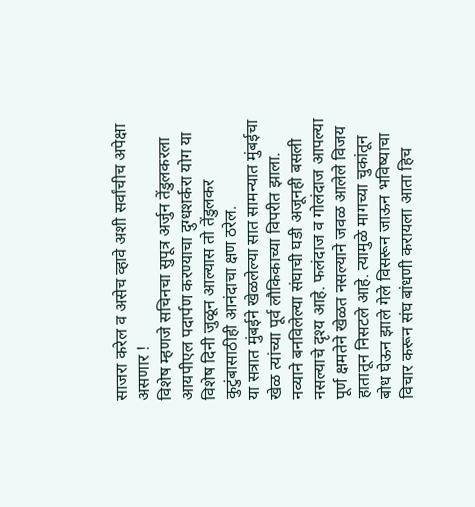साजरा करेल व असेच व्हावे अशी सर्वांचीच अपेक्षा असणार !
विशेष म्हणजे सचिनचा सुपूत्र अर्जुन तेंडुलकरला आयपीएल पदार्पण करण्याचा दुग्धशर्करा योग या विशेष दिनी जुळून आल्यास तो तेंडुलकर कुटुंबासाठीही आनंदाचा क्षण ठरेल.
या सत्रात मुंबईने खेळलेल्या सात सामन्यात मुंबईचा खेळ त्यांच्या पूर्व लौकिकाच्या विपरीत झाला. नव्याने बनविलेल्या संघाची घडी अजूनही बसली नसल्याचे दृश्य आहे. फलंदाज व गोलंदाज आपल्या पूर्ण क्षमतेने खेळत नसल्याने जवळ आलेले विजय हातातून निसटले आहे. त्यामुळे मागच्या चुकांतून बोध घेऊन झाले गेले विसरून जाऊन भविष्याचा विचार करून संघ बांधणी करायला आता हिच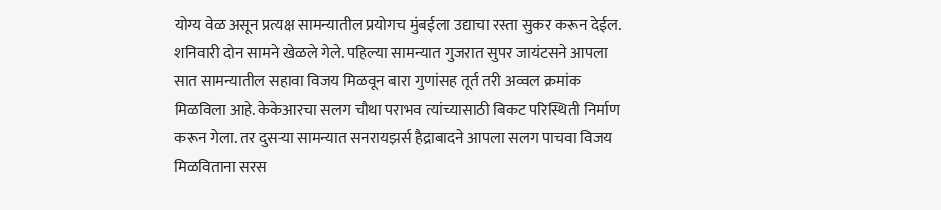योग्य वेळ असून प्रत्यक्ष सामन्यातील प्रयोगच मुंबईला उद्याचा रस्ता सुकर करून देईल.
शनिवारी दोन सामने खेळले गेले. पहिल्या सामन्यात गुजरात सुपर जायंटसने आपला सात सामन्यातील सहावा विजय मिळवून बारा गुणांसह तूर्त तरी अव्वल क्रमांक मिळविला आहे. केकेआरचा सलग चौथा पराभव त्यांच्यासाठी बिकट परिस्थिती निर्माण करून गेला. तर दुसऱ्या सामन्यात सनरायझर्स हैद्राबादने आपला सलग पाचवा विजय मिळविताना सरस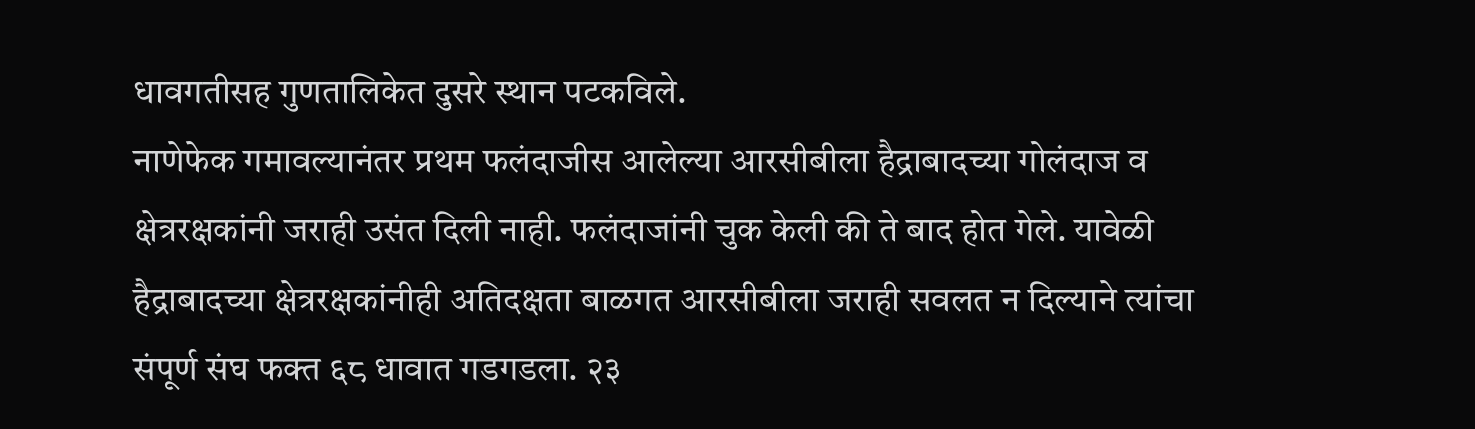धावगतीसह गुणतालिकेत दुसरे स्थान पटकविले.
नाणेफेक गमावल्यानंतर प्रथम फलंदाजीस आलेल्या आरसीबीला हैद्राबादच्या गोलंदाज व क्षेत्ररक्षकांनी जराही उसंत दिली नाही. फलंदाजांनी चुक केली की ते बाद होत गेले. यावेळी हैद्राबादच्या क्षेत्ररक्षकांनीही अतिदक्षता बाळगत आरसीबीला जराही सवलत न दिल्याने त्यांचा संपूर्ण संघ फक्त ६८ धावात गडगडला. २३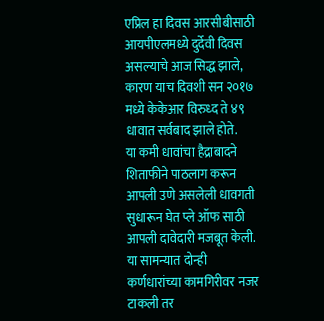एप्रिल हा दिवस आरसीबीसाठी आयपीएलमध्ये दुर्देवी दिवस असल्याचे आज सिद्ध झाले, कारण याच दिवशी सन २०१७ मध्ये केकेआर विरुध्द ते ४९ धावात सर्वबाद झाले होते.
या कमी धावांचा हैद्राबादने शिताफीने पाठलाग करून आपली उणे असलेली धावगती सुधारून घेत प्ले ऑफ साठी आपली दावेदारी मजबूत केली. या सामन्यात दोन्ही कर्णधारांच्या कामगिरीवर नजर टाकली तर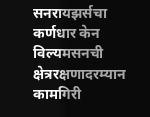सनरायझर्सचा कर्णधार केन विल्यमसनची क्षेत्ररक्षणादरम्यान कामगिरी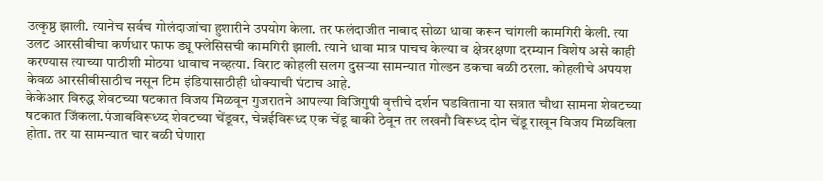उत्कृष्ठ झाली. त्यानेच सर्वच गोलंदाजांचा हुशारीने उपयोग केला. तर फलंदाजीत नाबाद सोळा धावा करून चांगली कामगिरी केली. त्या उलट आरसीबीचा कर्णधार फाफ ड्यू फ्लेसिसची कामगिरी झाली. त्याने धावा मात्र पाचच केल्या व क्षेत्ररक्षणा दरम्यान विशेष असे काही करण्यास त्याच्या पाठीशी मोठया धावाच नव्हत्या. विराट कोहली सलग दुसऱ्या सामन्यात गोल्डन डकचा बळी ठरला. कोहलीचे अपयश केवळ आरसीबीसाठीच नसून टिम इंडियासाठीही धोक्याची घंटाच आहे.
केकेआर विरुद्ध शेवटच्या षटकात विजय मिळवून गुजरातने आपल्या विजिगुषी वृत्तीचे दर्शन घडविताना या सत्रात चौथा सामना शेवटच्या षटकात जिंकला.पंजाबविरूध्य्द शेवटच्या चेंडूवर, चेन्नईविरूध्द एक चेंडू बाकी ठेवून तर लखनौ विरूध्द दोन चेंडू राखून विजय मिळविला होता. तर या सामन्यात चार बळी घेणारा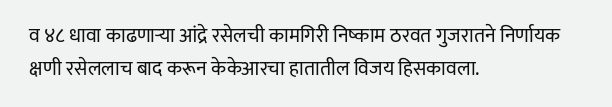व ४८ धावा काढणाऱ्या आंद्रे रसेलची कामगिरी निष्काम ठरवत गुजरातने निर्णायक क्षणी रसेललाच बाद करून केकेआरचा हातातील विजय हिसकावला.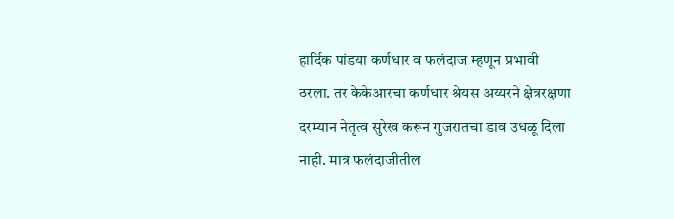हार्दिक पांडया कर्णधार व फलंदाज म्हणून प्रभावी ठरला. तर केकेआरचा कर्णधार श्रेयस अय्यरने क्षेत्ररक्षणा दरम्यान नेतृत्व सुरेख करून गुजरातचा डाव उधळू दिला नाही. मात्र फलंदाजीतील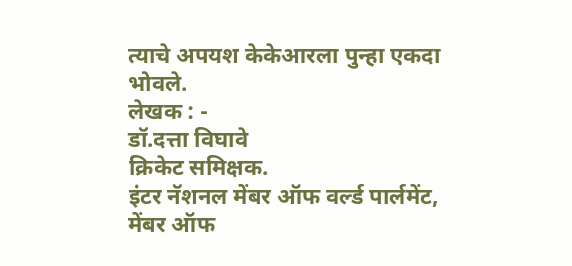त्याचे अपयश केकेआरला पुन्हा एकदा भोवले.
लेखक : -
डॉ.दत्ता विघावे
क्रिकेट समिक्षक.
इंटर नॅशनल मेंबर ऑफ वर्ल्ड पार्लमेंट,
मेंबर ऑफ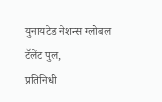युनायटेड नेशन्स ग्लोबल टॅलेंट पुल,
प्रतिनिधी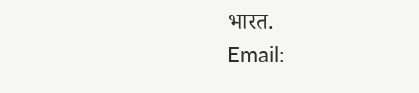भारत.
Email: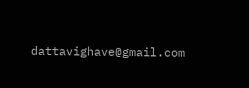dattavighave@gmail.com